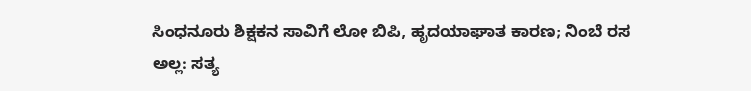ಸಿಂಧನೂರು ಶಿಕ್ಷಕನ ಸಾವಿಗೆ ಲೋ ಬಿಪಿ, ಹೃದಯಾಘಾತ ಕಾರಣ; ನಿಂಬೆ ರಸ ಅಲ್ಲ: ಸತ್ಯ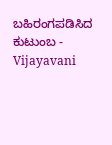ಬಹಿರಂಗಪಡಿಸಿದ ಕುಟುಂಬ - Vijayavani